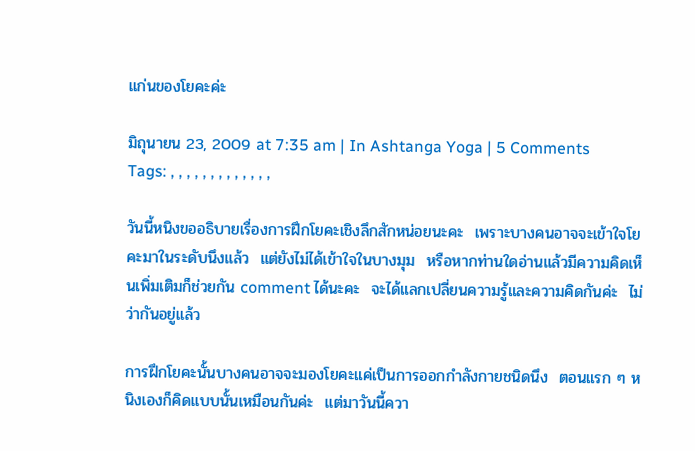แก่นของโยคะค่ะ

มิถุนายน 23, 2009 at 7:35 am | In Ashtanga Yoga | 5 Comments
Tags: , , , , , , , , , , , , ,

วันนี้หนิงขออธิบายเรื่องการฝึกโยคะเชิงลึกสักหน่อยนะคะ  เพราะบางคนอาจจะเข้าใจโยคะมาในระดับนึงแล้ว  แต่ยังไม่ได้เข้าใจในบางมุม  หรือหากท่านใดอ่านแล้วมีความคิดเห็นเพิ่มเติมก็ช่วยกัน comment ได้นะคะ  จะได้แลกเปลี่ยนความรู้และความคิดกันค่ะ  ไม่ว่ากันอยู่แล้ว

การฝึกโยคะนั้นบางคนอาจจะมองโยคะแค่เป็นการออกกำลังกายชนิดนึง  ตอนแรก ๆ หนิงเองก็คิดแบบนั้นเหมือนกันค่ะ  แต่มาวันนี้ควา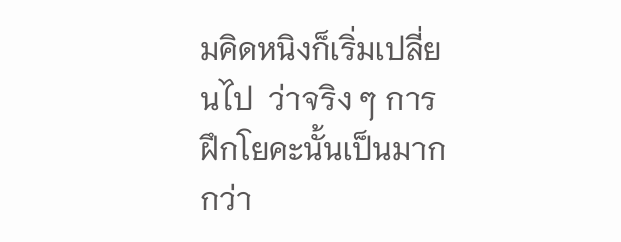มคิดหนิงก็เริ่มเปลี่ยนไป  ว่าจริง ๆ การฝึกโยคะนั้นเป็นมากกว่า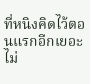ที่หนิงคิดไว้ตอนแรกอีกเยอะ  ไม่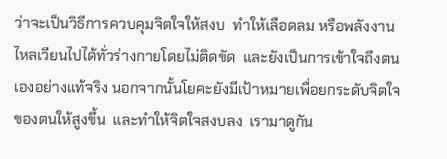ว่าจะเป็นวิธีการควบคุมจิตใจให้สงบ  ทำให้เลือดลม หรือพลังงาน ไหลเวียนไปได้ทั่วร่างกายโดยไม่ติดขัด  และยังเป็นการเข้าใจถึงตนเองอย่างแท้จริง นอกจากนั้นโยคะยังมีเป้าหมายเพื่อยกระดับจิตใจของตนให้สูงขึ้น  และทำให้จิตใจสงบลง  เรามาดูกัน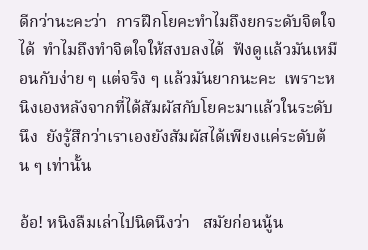ดีกว่านะคะว่า  การฝึกโยคะทำไมถึงยกระดับจิตใจได้  ทำไมถึงทำจิตใจให้สงบลงได้  ฟังดูแล้วมันเหมือนกับง่าย ๆ แต่จริง ๆ แล้วมันยากนะคะ  เพราะหนิงเองหลังจากที่ได้สัมผัสกับโยคะมาแล้วในระดับนึง  ยังรู้สึกว่าเราเองยังสัมผัสได้เพียงแค่ระดับต้น ๆ เท่านั้น

อ้อ! หนิงลืมเล่าไปนิดนึงว่า   สมัยก่อนนู้น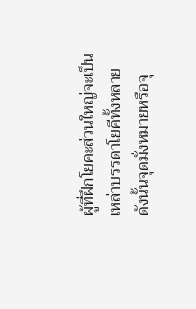ผู้ที่ฝึกโยคะส่วนใหญ่จะเป็นเหล่าบรรดาโยคีทั้งหลาย  ดังนั้นจุดมั่งหมายหรือจุ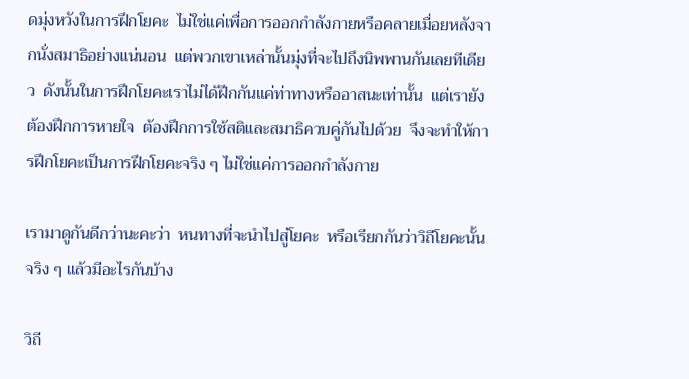ดมุ่งหวังในการฝึกโยคะ  ไม่ใช่แค่เพื่อการออกกำลังกายหรือคลายเมื่อยหลังจากนั่งสมาธิอย่างแน่นอน  แต่พวกเขาเหล่านั้นมุ่งที่จะไปถึงนิพพานกันเลยทีเดียว  ดังนั้นในการฝึกโยคะเราไม่ได้ฝึกกันแค่ท่าทางหรืออาสนะเท่านั้น  แต่เรายังต้องฝึกการหายใจ  ต้องฝึกการใช้สติและสมาธิควบคู่กันไปด้วย  จึงจะทำให้การฝึกโยคะเป็นการฝึกโยคะจริง ๆ ไม่ใช่แค่การออกกำลังกาย

เรามาดูกันดีกว่านะคะว่า  หนทางที่จะนำไปสู่โยคะ  หรือเรียกกันว่าวิถีโยคะนั้น  จริง ๆ แล้วมีอะไรกันบ้าง

วิถี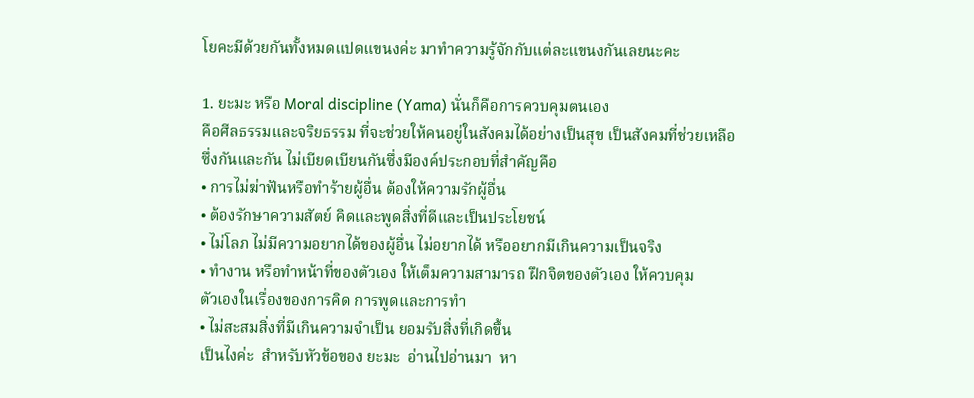โยคะมีด้วยกันทั้งหมดแปดแขนงค่ะ มาทำความรู้จักกับแต่ละแขนงกันเลยนะคะ

1. ยะมะ หรือ Moral discipline (Yama) นั่นก็คือการควบคุมตนเอง
คือศีลธรรมและจริยธรรม ที่จะช่วยให้คนอยู่ในสังคมได้อย่างเป็นสุข เป็นสังคมที่ช่วยเหลือ
ซึ่งกันและกัน ไม่เบียดเบียนกันซึ่งมีองค์ประกอบที่สำคัญคือ
• การไม่ฆ่าฟันหรือทำร้ายผู้อื่น ต้องให้ความรักผู้อื่น
• ต้องรักษาความสัตย์ คิดและพูดสิ่งที่ดีและเป็นประโยชน์
• ไม่โลภ ไม่มีความอยากได้ของผู้อื่น ไม่อยากได้ หรืออยากมีเกินความเป็นจริง
• ทำงาน หรือทำหน้าที่ของตัวเอง ให้เต็มความสามารถ ฝึกจิตของตัวเอง ให้ควบคุม
ตัวเองในเรื่องของการคิด การพูดและการทำ
• ไม่สะสมสิ่งที่มีเกินความจำเป็น ยอมรับสิ่งที่เกิดขึ้น
เป็นไงค่ะ  สำหรับหัวข้อของ ยะมะ  อ่านไปอ่านมา  หา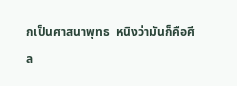กเป็นศาสนาพุทธ  หนิงว่ามันก็คือศีล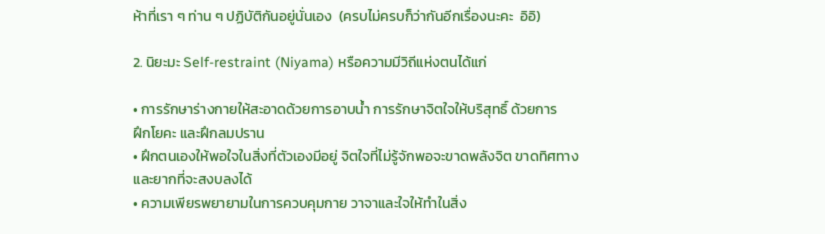ห้าที่เรา ๆ ท่าน ๆ ปฏิบัติกันอยู่นั่นเอง  (ครบไม่ครบก็ว่ากันอีกเรื่องนะคะ  อิอิ)

2. นิยะมะ Self-restraint (Niyama) หรือความมีวิถีแห่งตนได้แก่

• การรักษาร่างกายให้สะอาดด้วยการอาบน้ำ การรักษาจิตใจให้บริสุทธิ์ ด้วยการ
ฝึกโยคะ และฝึกลมปราน
• ฝึกตนเองให้พอใจในสิ่งที่ตัวเองมีอยู่ จิตใจที่ไม่รู้จักพอจะขาดพลังจิต ขาดทิศทาง
และยากที่จะสงบลงได้
• ความเพียรพยายามในการควบคุมกาย วาจาและใจให้ทำในสิ่ง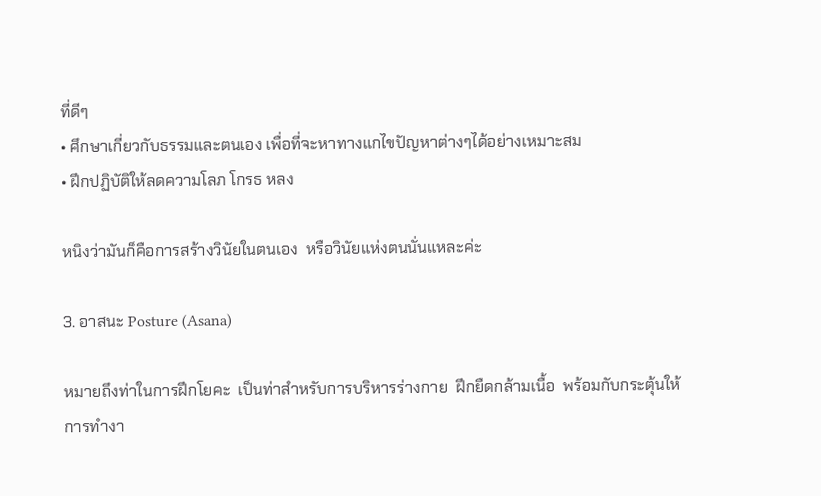ที่ดีๆ
• ศึกษาเกี่ยวกับธรรมและตนเอง เพื่อที่จะหาทางแกไขปัญหาต่างๆได้อย่างเหมาะสม
• ฝึกปฏิบัติให้ลดความโลภ โกรธ หลง

หนิงว่ามันก็คือการสร้างวินัยในตนเอง  หรือวินัยแห่งตนนั่นแหละค่ะ

3. อาสนะ Posture (Asana)

หมายถึงท่าในการฝึกโยคะ  เป็นท่าสำหรับการบริหารร่างกาย  ฝึกยืดกล้ามเนื้อ  พร้อมกับกระตุ้นให้การทำงา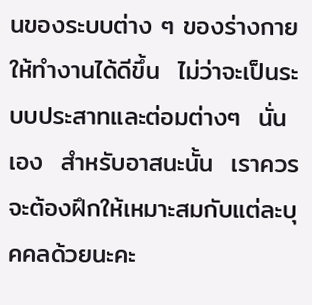นของระบบต่าง ๆ ของร่างกายให้ทำงานได้ดีขึ้น  ไม่ว่าจะเป็นระบบประสาทและต่อมต่างๆ  นั่นเอง  สำหรับอาสนะนั้น  เราควรจะต้องฝึกให้เหมาะสมกับแต่ละบุคคลด้วยนะคะ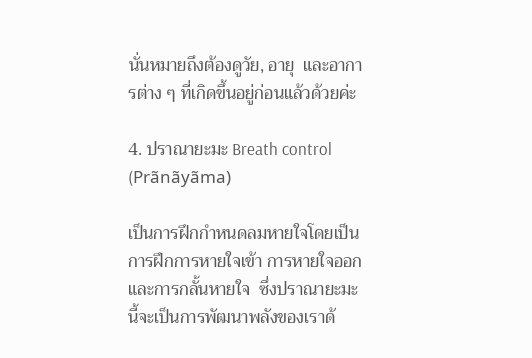นั่นหมายถึงต้องดูวัย, อายุ  และอาการต่าง ๆ ที่เกิดขึ้นอยู่ก่อนแล้วด้วยค่ะ

4. ปราณายะมะ Breath control (Prãnãyãma)

เป็นการฝึกกำหนดลมหายใจโดยเป็นการฝึกการหายใจเข้า การหายใจออก และการกลั้นหายใจ  ซึ่งปราณายะมะนี้จะเป็นการพัฒนาพลังของเราด้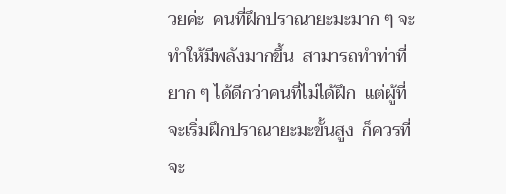วยค่ะ  คนที่ฝึกปราณายะมะมาก ๆ จะทำให้มีพลังมากขึ้น  สามารถทำท่าที่ยาก ๆ ได้ดีกว่าคนที่ไม่ได้ฝึก  แต่ผู้ที่จะเริ่มฝึกปราณายะมะขั้นสูง  ก็ควรที่จะ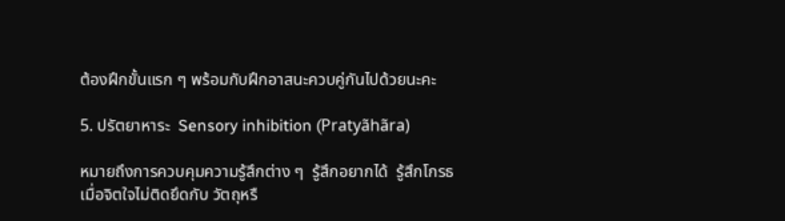ต้องฝึกขั้นแรก ๆ พร้อมกับฝึกอาสนะควบคู่กันไปด้วยนะคะ

5. ปรัตยาหาระ  Sensory inhibition (Pratyãhãra)

หมายถึงการควบคุมความรู้สึกต่าง ๆ  รู้สึกอยากได้  รู้สึกโกรธ เมื่อจิตใจไม่ติดยึดกับ วัตถุหรื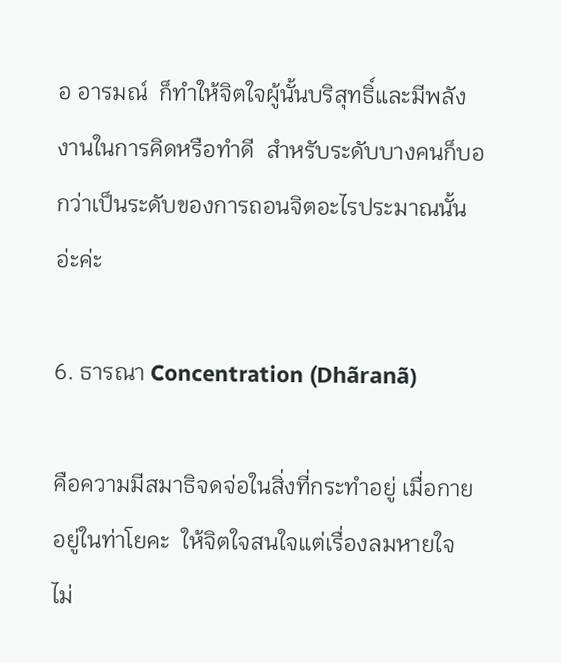อ อารมณ์  ก็ทำให้จิตใจผู้นั้นบริสุทธิ์และมีพลังงานในการคิดหรือทำดี  สำหรับระดับบางคนก็บอกว่าเป็นระดับของการถอนจิตอะไรประมาณนั้นอ่ะค่ะ

6. ธารณา Concentration (Dhãranã)

คือความมีสมาธิจดจ่อในสิ่งที่กระทำอยู่ เมื่อกายอยู่ในท่าโยคะ  ให้จิตใจสนใจแต่เรื่องลมหายใจ ไม่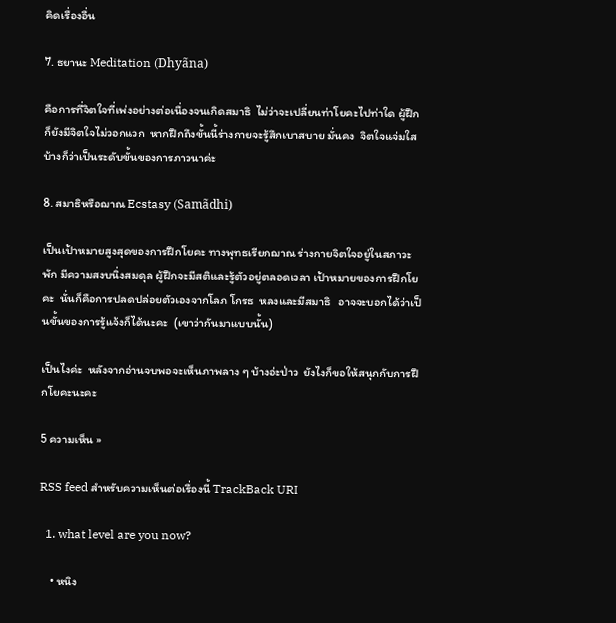คิดเรื่องอื่น

7. ธยานะ Meditation (Dhyãna)

คือการที่จิตใจที่เพ่งอย่างต่อเนื่องจนเกิดสมาธิ  ไม่ว่าจะเปลี่ยนท่าโยคะไปท่าใด ผู้ฝึกก็ยังมีจิตใจไม่วอกแวก  หากฝึกถึงขั้นนี้ร่างกายจะรู้สึกเบาสบาย มั่นคง  จิตใจแจ่มใส  บ้างก็ว่าเป็นระดับขั้นของการภาวนาค่ะ

8. สมาธิหรือฌาณ Ecstasy (Samãdhi)

เป็นเป้าหมายสูงสุดของการฝึกโยคะ ทางพุทธเรียกฌาณ ร่างกายจิตใจอยู่ในสภาวะพัก มีความสงบนิ่งสมดุล ผู้ฝึกจะมีสติและรู้ตัวอยู่ตลอดเวลา เป้าหมายของการฝึกโยคะ  นั่นก็คือการปลดปล่อยตัวเองจากโลภ โกรธ  หลงและมีสมาธิ   อาจจะบอกได้ว่าเป็นขั้นของการรู้แจ้งก็ได้นะคะ  (เขาว่ากันมาแบบนั้น)

เป็นไงค่ะ  หลังจากอ่านจบพอจะเห็นภาพลาง ๆ บ้างอ่ะป่าว  ยังไงก็ขอให้สนุกกับการฝึกโยคะนะคะ

5 ความเห็น »

RSS feed สำหรับความเห็นต่อเรื่องนี้ TrackBack URI

  1. what level are you now?

    • หนิง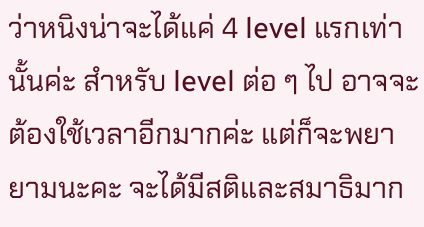ว่าหนิงน่าจะได้แค่ 4 level แรกเท่านั้นค่ะ สำหรับ level ต่อ ๆ ไป อาจจะต้องใช้เวลาอีกมากค่ะ แต่ก็จะพยายามนะคะ จะได้มีสติและสมาธิมาก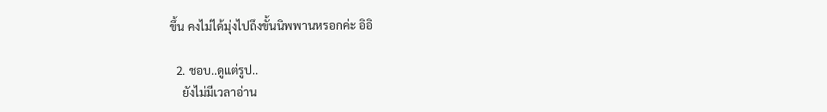ขึ้น คงไม่ได้มุ่งไปถึงขั้นนิพพานหรอกค่ะ อิอิ

  2. ชอบ..ดูแต่รูป..
    ยังไม่มีเวลาอ่าน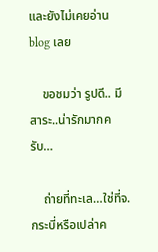และยังไม่เคยอ่าน blog เลย

    ขอชมว่า รูปดี.. มีสาระ..น่ารักมากครับ…

    ถ่ายที่ทะเล…ใช่ที่จ.กระบี่หรือเปล่าค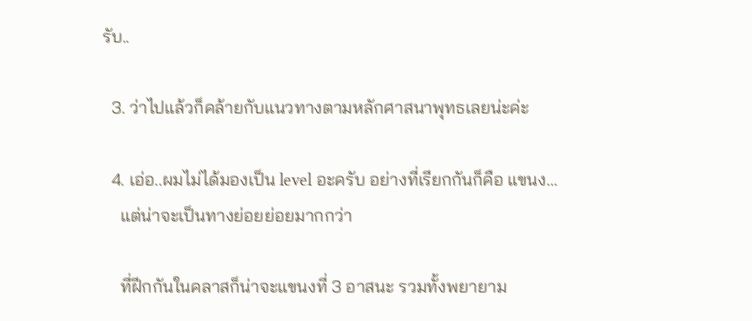รับ..

  3. ว่าไปแล้วก็คล้ายกับแนวทางตามหลักศาสนาพุทธเลยน่ะค่ะ

  4. เอ่อ..ผมไม่ได้มองเป็น level อะครับ อย่างที่เรียกกันก็คือ แขนง…
    แต่น่าจะเป็นทางย่อยย่อยมากกว่า

    ที่ฝีกกันในคลาสก็น่าจะแขนงที่ 3 อาสนะ รวมทั้งพยายาม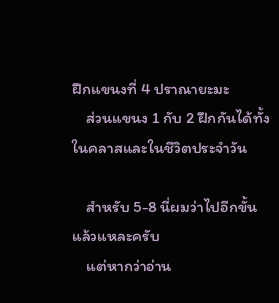ฝึกแขนงที่ 4 ปราณายะมะ
    ส่วนแขนง 1 กับ 2 ฝึกกันได้ทั้งในคลาสและในชีวิตประจำวัน

    สำหรับ 5-8 นี่ผมว่าไปอีกขั้นแล้วแหละครับ
    แต่หากว่าอ่าน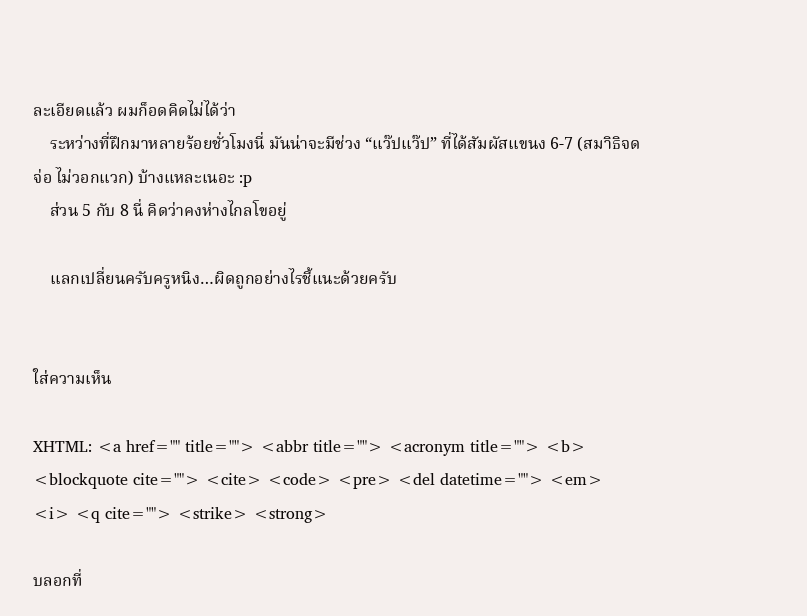ละเอียดแล้ว ผมก็อดคิดไม่ได้ว่า
    ระหว่างที่ฝึกมาหลายร้อยชั่วโมงนี่ มันน่าจะมีช่วง “แว๊ปแว๊ป” ที่ได้สัมผัสแขนง 6-7 (สมาิธิจดจ่อ ไม่วอกแวก) บ้างแหละเนอะ :p
    ส่วน 5 กับ 8 นี่ คิดว่าคงห่างไกลโขอยู่

    แลกเปลี่ยนครับครูหนิง…ผิดถูกอย่างไรชี้แนะด้วยครับ


ใส่ความเห็น

XHTML: <a href="" title=""> <abbr title=""> <acronym title=""> <b> <blockquote cite=""> <cite> <code> <pre> <del datetime=""> <em> <i> <q cite=""> <strike> <strong>

บลอกที่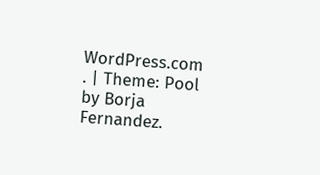WordPress.com . | Theme: Pool by Borja Fernandez.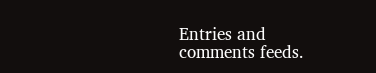Entries and comments feeds.